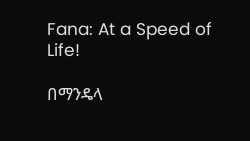Fana: At a Speed of Life!

በማንዴላ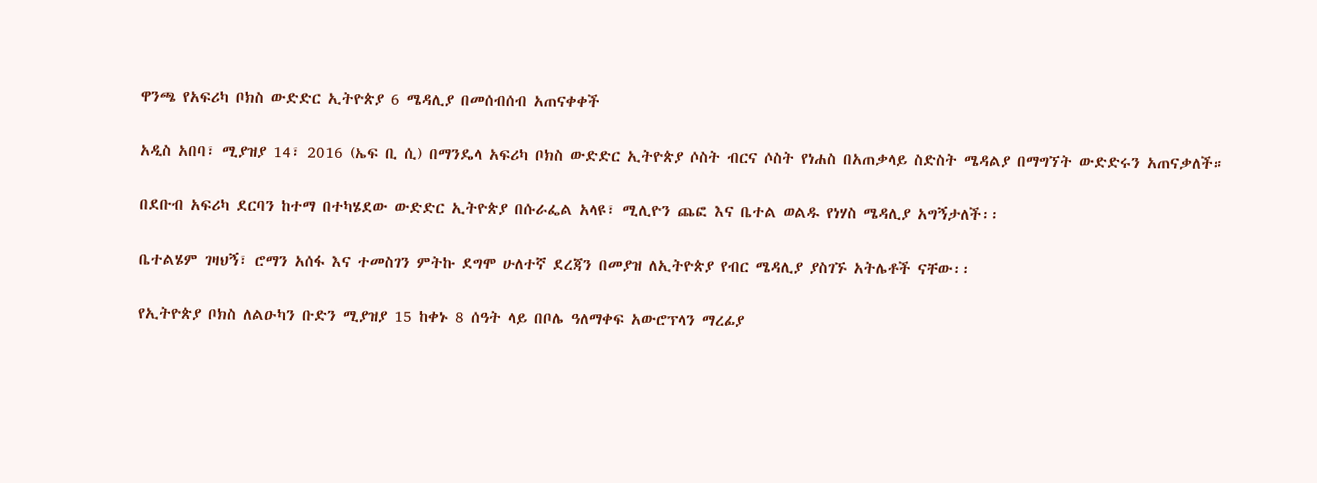ዋንጫ የአፍሪካ ቦክስ ውድድር ኢትዮጵያ 6 ሜዳሊያ በመሰብሰብ አጠናቀቀች

አዲስ አበባ፣ ሚያዝያ 14፣ 2016 (ኤፍ ቢ ሲ) በማንዴላ አፍሪካ ቦክስ ውድድር ኢትዮጵያ ሶስት ብርና ሶስት የነሐስ በአጠቃላይ ስድስት ሜዳልያ በማግኘት ውድድሩን አጠናቃለች።

በደቡብ አፍሪካ ደርባን ከተማ በተካሄደው ውድድር ኢትዮጵያ በሱራፌል አላዩ፣ ሚሊዮን ጨፎ እና ቤተል ወልዱ የነሃስ ሜዳሊያ አግኝታለች፡፡

ቤተልሄም ገዛህኝ፣ ሮማን አሰፋ እና ተመስገን ምትኩ ደግሞ ሁለተኛ ደረጃን በመያዝ ለኢትዮጵያ የብር ሜዳሊያ ያስገኙ አትሌቶች ናቸው፡፡

የኢትዮጵያ ቦክስ ለልዑካን ቡድን ሚያዝያ 15 ከቀኑ 8 ሰዓት ላይ በቦሌ ዓለማቀፍ አውሮፕላን ማረፊያ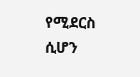የሚደርስ ሲሆን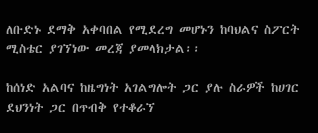ለቡድኑ ደማቅ አቀባበል የሚደረግ መሆኑን ከባህልና ስፖርት ሚስቴር ያገኘነው መረጃ ያመላክታል፡፡

ከሰነድ አልባና ከዜግነት አገልግሎት ጋር ያሉ ስራዎች ከሀገር ደህንነት ጋር በጥብቅ የተቆራኘ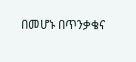በመሆኑ በጥንቃቄና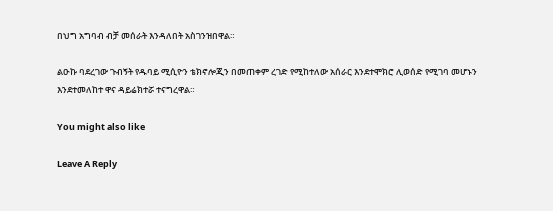በህግ አግባብ ብቻ መሰራት እንዳለበት አስገንዝበዋል።

ልዑኩ ባደረገው ጉብኝት የዱባይ ሚሲዮን ቴክኖሎጂን በመጠቀም ረገድ የሚከተለው አሰራር እንደተሞክሮ ሊወሰድ የሚገባ መሆኑን እንደተመለከተ ዋና ዳይሬክተሯ ተናግረዋል።

You might also like

Leave A Reply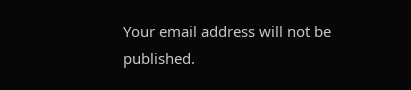Your email address will not be published.